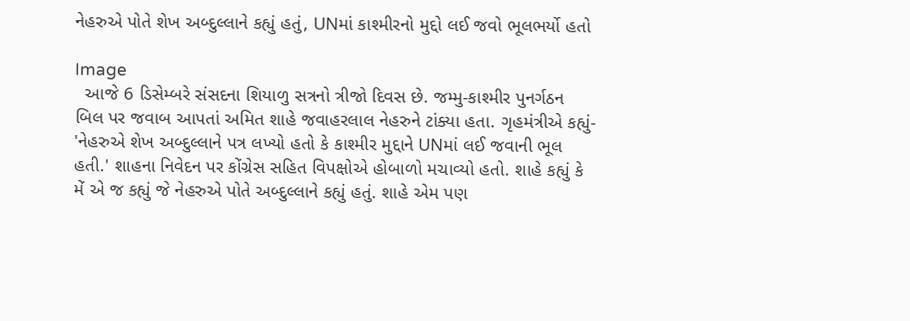નેહરુએ પોતે શેખ અબ્દુલ્લાને કહ્યું હતું, UNમાં કાશ્મીરનો મુદ્દો લઈ જવો ભૂલભર્યો હતો

Image
  આજે 6 ડિસેમ્બરે સંસદના શિયાળુ સત્રનો ત્રીજો દિવસ છે. જમ્મુ-કાશ્મીર પુનર્ગઠન બિલ પર જવાબ આપતાં અમિત શાહે જવાહરલાલ નેહરુને ટાંક્યા હતા. ગૃહમંત્રીએ કહ્યું- 'નેહરુએ શેખ અબ્દુલ્લાને પત્ર લખ્યો હતો કે કાશ્મીર મુદ્દાને UNમાં લઈ જવાની ભૂલ હતી.' શાહના નિવેદન પર કોંગ્રેસ સહિત વિપક્ષોએ હોબાળો મચાવ્યો હતો. શાહે કહ્યું કે મેં એ જ કહ્યું જે નેહરુએ પોતે અબ્દુલ્લાને કહ્યું હતું. શાહે એમ પણ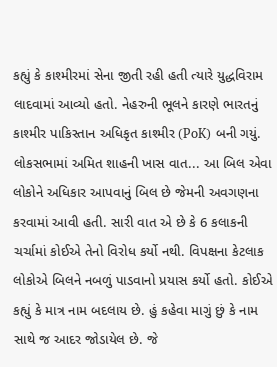કહ્યું કે કાશ્મીરમાં સેના જીતી રહી હતી ત્યારે યુદ્ધવિરામ લાદવામાં આવ્યો હતો. નેહરુની ભૂલને કારણે ભારતનું કાશ્મીર પાકિસ્તાન અધિકૃત કાશ્મીર (PoK) બની ગયું. લોકસભામાં અમિત શાહની ખાસ વાત... આ બિલ એવા લોકોને અધિકાર આપવાનું બિલ છે જેમની અવગણના કરવામાં આવી હતી. સારી વાત એ છે કે 6 કલાકની ચર્ચામાં કોઈએ તેનો વિરોધ કર્યો નથી. વિપક્ષના કેટલાક લોકોએ બિલને નબળું પાડવાનો પ્રયાસ કર્યો હતો. કોઈએ કહ્યું કે માત્ર નામ બદલાય છે. હું કહેવા માગું છું કે નામ સાથે જ આદર જોડાયેલ છે. જે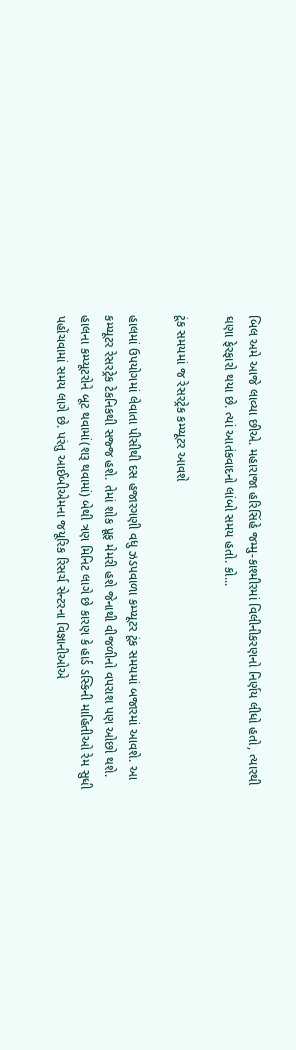બિલ અમે આજે લાવ્યા છીએ. મહારાજા હરિસિંહે જમ્મુ-કાશ્મીરમાં વિલીનીકરણનો નિર્ણય લીધો હતો, ત્યારથી ઘણા ફેરફારો થયા છે. ત્યાં આતંકવાદનો લાંબો સમય હતો. કો...

ટૂંક સમયમાં જ રેસરટ્રેક કમ્પ્યૂટર આવશે

હાલમાં ઉપયોગમાં લેવાતા પીસીથી દસ હજારગણી વધુ ઝડપવાળા કમ્પ્યૂટર ટૂંક સમયમાં બજારમાં આવશે. આ કમ્પ્યૂટર રેસરટ્રેક ટેકનિકથી સજ્જ હશે. તેમાં શોક પ્રૂફ મેમરી હશે જેનાથી વીજળીનો વપરાશ પણ ઓછો થશે. હાલના કમ્પ્યૂટરોને બૂટ થવામાં(શરૂ થવામાં) બેથી ત્રણ મિનિટ લાગે છે કારણ કે હાર્ડ ડસ્કિની માહિતીઓ રેમ સુધી પહોંચવામાં સમય લાગે છે. પરંતુ આઈબીએમના જયૂરિક રિસર્ચ સેન્ટરના વિજ્ઞાનીઓએ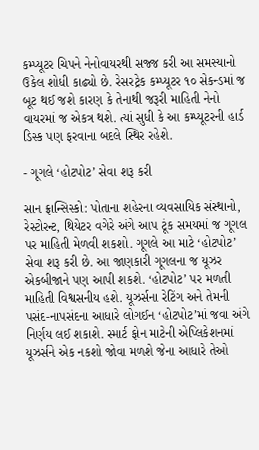કમ્પ્યૂટર ચિપને નેનોવાયરથી સજ્જ કરી આ સમસ્યાનો ઉકેલ શોધી કાઢ્યો છે. રેસરટ્રેક કમ્પ્યૂટર ૧૦ સેકન્ડમાં જ બૂટ થઈ જશે કારણ કે તેનાથી જરૂરી માહિતી નેનો વાયરમાં જ એકત્ર થશે. ત્યાં સુધી કે આ કમ્પ્યૂટરની હાર્ડ ડિસ્ક પણ ફરવાના બદલે સ્થિર રહેશે.

- ગૂગલે ‘હોટપોટ’ સેવા શરૂ કરી

સાન ફ્રાન્સિસ્કો: પોતાના શહેરના વ્યવસાયિક સંસ્થાનો, રેસ્ટોરન્ટ, થિયેટર વગેરે અંગે આપ ટૂંક સમયમાં જ ગૂગલ પર માહિતી મેળવી શકશો. ગૂગલે આ માટે ‘હોટપોટ’ સેવા શરૂ કરી છે. આ જાણકારી ગૂગલના જ યૂઝર એકબીજાને પણ આપી શકશે. ‘હોટપોટ’ પર મળતી માહિતી વિશ્વસનીય હશે. યૂઝર્સના રેટિંગ અને તેમની પસંદ-નાપસંદના આધારે લોગઈન ‘હોટપોટ’માં જવા અંગે નિર્ણય લઈ શકાશે. સ્માર્ટ ફોન માટેની એપ્લિકેશનમાં યૂઝર્સને એક નકશો જોવા મળશે જેના આધારે તેઓ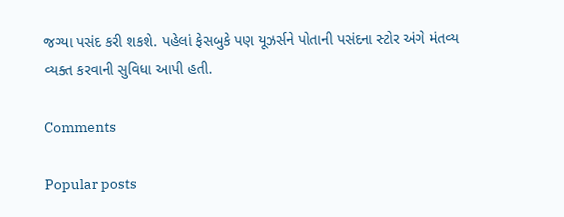જગ્યા પસંદ કરી શકશે. પહેલાં ફેસબુકે પણ યૂઝર્સને પોતાની પસંદના સ્ટોર અંગે મંતવ્ય વ્યક્ત કરવાની સુવિધા આપી હતી.

Comments

Popular posts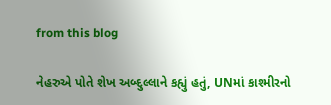from this blog

નેહરુએ પોતે શેખ અબ્દુલ્લાને કહ્યું હતું, UNમાં કાશ્મીરનો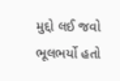મુદ્દો લઈ જવો ભૂલભર્યો હતો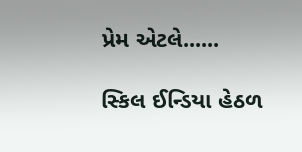પ્રેમ એટલે......

સ્કિલ ઈન્ડિયા હેઠળ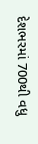દેશભરમાં 700થી વધુ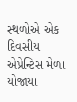સ્થળોએ એક દિવસીય એપ્રેન્ટિસ મેળા યોજાયા